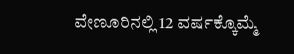ವೇಣೂರಿನಲ್ಲಿ 12 ವರ್ಷಕ್ಕೊಮ್ಮೆ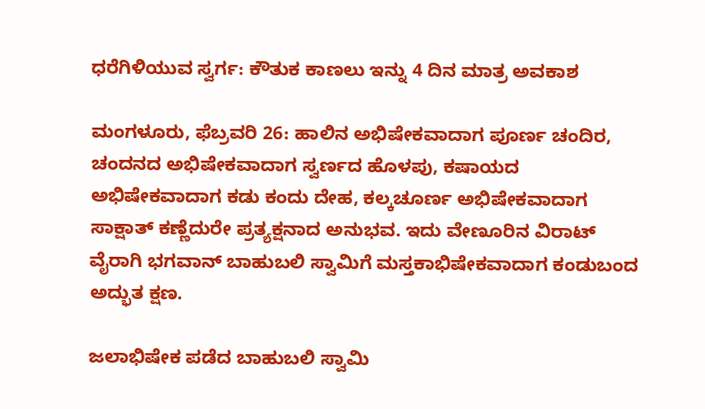ಧರೆಗಿಳಿಯುವ ಸ್ವರ್ಗ: ಕೌತುಕ ಕಾಣಲು ಇನ್ನು 4 ದಿನ ಮಾತ್ರ ಅವಕಾಶ

ಮಂಗಳೂರು, ಫೆಬ್ರವರಿ 26: ಹಾಲಿನ ಅಭಿಷೇಕವಾದಾಗ ಪೂರ್ಣ ಚಂದಿರ, ಚಂದನದ ಅಭಿಷೇಕವಾದಾಗ ಸ್ವರ್ಣದ ಹೊಳಪು, ಕಷಾಯದ ಅಭಿಷೇಕವಾದಾಗ ಕಡು ಕಂದು ದೇಹ, ಕಲ್ಕಚೂರ್ಣ ಅಭಿಷೇಕವಾದಾಗ ಸಾಕ್ಷಾತ್ ಕಣ್ಣೆದುರೇ ಪ್ರತ್ಯಕ್ಷನಾದ ಅನುಭವ. ಇದು ವೇಣೂರಿನ ವಿರಾಟ್ ವೈರಾಗಿ ಭಗವಾನ್ ಬಾಹುಬಲಿ ಸ್ವಾಮಿಗೆ ಮಸ್ತಕಾಭಿಷೇಕವಾದಾಗ ಕಂಡುಬಂದ ಅದ್ಭುತ ಕ್ಷಣ.

ಜಲಾಭಿಷೇಕ ಪಡೆದ ಬಾಹುಬಲಿ ಸ್ವಾಮಿ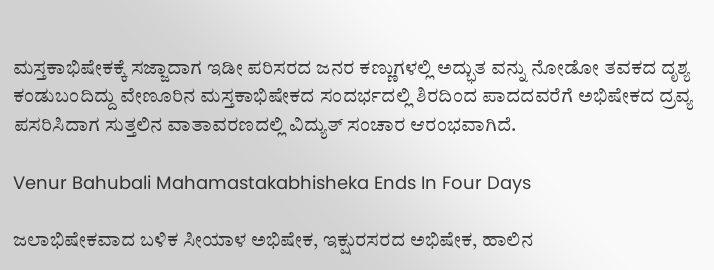ಮಸ್ತಕಾಭಿಷೇಕಕ್ಕೆ ಸಜ್ಜಾದಾಗ ಇಡೀ ಪರಿಸರದ ಜನರ ಕಣ್ಣುಗಳಲ್ಲಿ ಅದ್ಭುತ ವನ್ನು ನೋಡೋ ತವಕದ ದೃಶ್ಯ ಕಂಡುಬಂದಿದ್ದು ವೇಣೂರಿನ ಮಸ್ತಕಾಭಿಷೇಕದ ಸಂದರ್ಭದಲ್ಲಿ ಶಿರದಿಂದ ಪಾದದವರೆಗೆ ಅಭಿಷೇಕದ ದ್ರವ್ಯ ಪಸರಿಸಿದಾಗ ಸುತ್ತಲಿನ ವಾತಾವರಣದಲ್ಲಿ ವಿದ್ಯುತ್ ಸಂಚಾರ ಆರಂಭವಾಗಿದೆ.

Venur Bahubali Mahamastakabhisheka Ends In Four Days

ಜಲಾಭಿಷೇಕವಾದ ಬಳಿಕ ಸೀಯಾಳ ಅಭಿಷೇಕ, ಇಕ್ಷುರಸರದ ಅಭಿಷೇಕ, ಹಾಲಿನ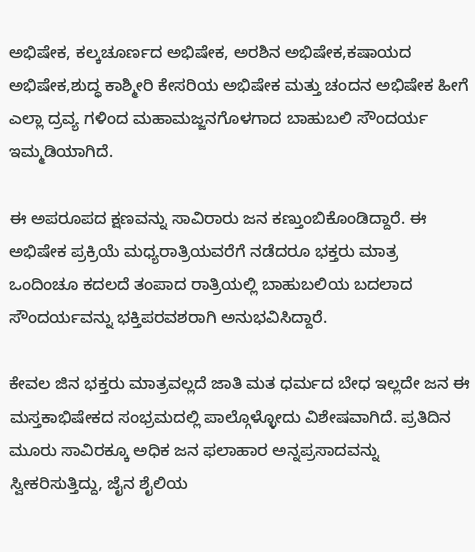ಅಭಿಷೇಕ, ಕಲ್ಕಚೂರ್ಣದ ಅಭಿಷೇಕ, ಅರಶಿನ ಅಭಿಷೇಕ,ಕಷಾಯದ ಅಭಿಷೇಕ,ಶುದ್ಧ ಕಾಶ್ಮೀರಿ ಕೇಸರಿಯ ಅಭಿಷೇಕ ಮತ್ತು ಚಂದನ ಅಭಿಷೇಕ ಹೀಗೆ ಎಲ್ಲಾ ದ್ರವ್ಯ ಗಳಿಂದ ಮಹಾಮಜ್ಜನಗೊಳಗಾದ ಬಾಹುಬಲಿ ಸೌಂದರ್ಯ ಇಮ್ಮಡಿಯಾಗಿದೆ.

ಈ ಅಪರೂಪದ ಕ್ಷಣವನ್ನು ಸಾವಿರಾರು ಜನ ಕಣ್ತುಂಬಿಕೊಂಡಿದ್ದಾರೆ. ಈ ಅಭಿಷೇಕ ಪ್ರಕ್ರಿಯೆ ಮಧ್ಯರಾತ್ರಿಯವರೆಗೆ ನಡೆದರೂ ಭಕ್ತರು ಮಾತ್ರ ಒಂದಿಂಚೂ ಕದಲದೆ ತಂಪಾದ ರಾತ್ರಿಯಲ್ಲಿ ಬಾಹುಬಲಿಯ ಬದಲಾದ ಸೌಂದರ್ಯವನ್ನು ಭಕ್ತಿಪರವಶರಾಗಿ ಅನುಭವಿಸಿದ್ದಾರೆ.

ಕೇವಲ ಜಿನ ಭಕ್ತರು ಮಾತ್ರವಲ್ಲದೆ ಜಾತಿ ಮತ ಧರ್ಮದ ಬೇಧ ಇಲ್ಲದೇ ಜನ ಈ ಮಸ್ತಕಾಭಿಷೇಕದ ಸಂಭ್ರಮದಲ್ಲಿ ಪಾಲ್ಗೊಳ್ಳೋದು ವಿಶೇಷವಾಗಿದೆ. ಪ್ರತಿದಿನ ಮೂರು ಸಾವಿರಕ್ಕೂ ಅಧಿಕ ಜನ ಫಲಾಹಾರ ಅನ್ನಪ್ರಸಾದವನ್ನು ಸ್ವೀಕರಿಸುತ್ತಿದ್ದು, ಜೈನ ಶೈಲಿಯ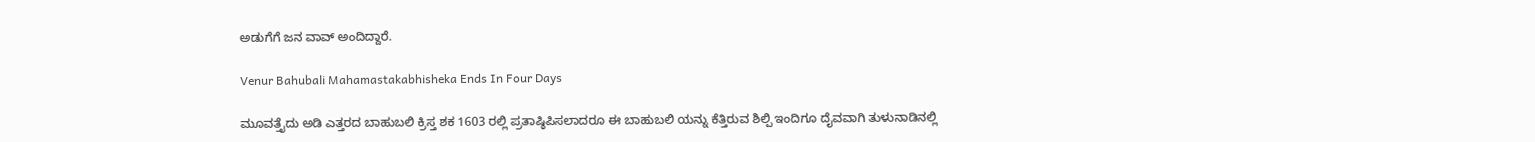ಅಡುಗೆಗೆ ಜನ ವಾವ್ ಅಂದಿದ್ದಾರೆ.

Venur Bahubali Mahamastakabhisheka Ends In Four Days

ಮೂವತ್ತೈದು ಅಡಿ ಎತ್ತರದ ಬಾಹುಬಲಿ ಕ್ರಿಸ್ತ ಶಕ 1603 ರಲ್ಲಿ ಪ್ರತಾಷ್ಠಿಪಿಸಲಾದರೂ ಈ ಬಾಹುಬಲಿ ಯನ್ನು ಕೆತ್ತಿರುವ ಶಿಲ್ಪಿ ಇಂದಿಗೂ ದೈವವಾಗಿ ತುಳುನಾಡಿನಲ್ಲಿ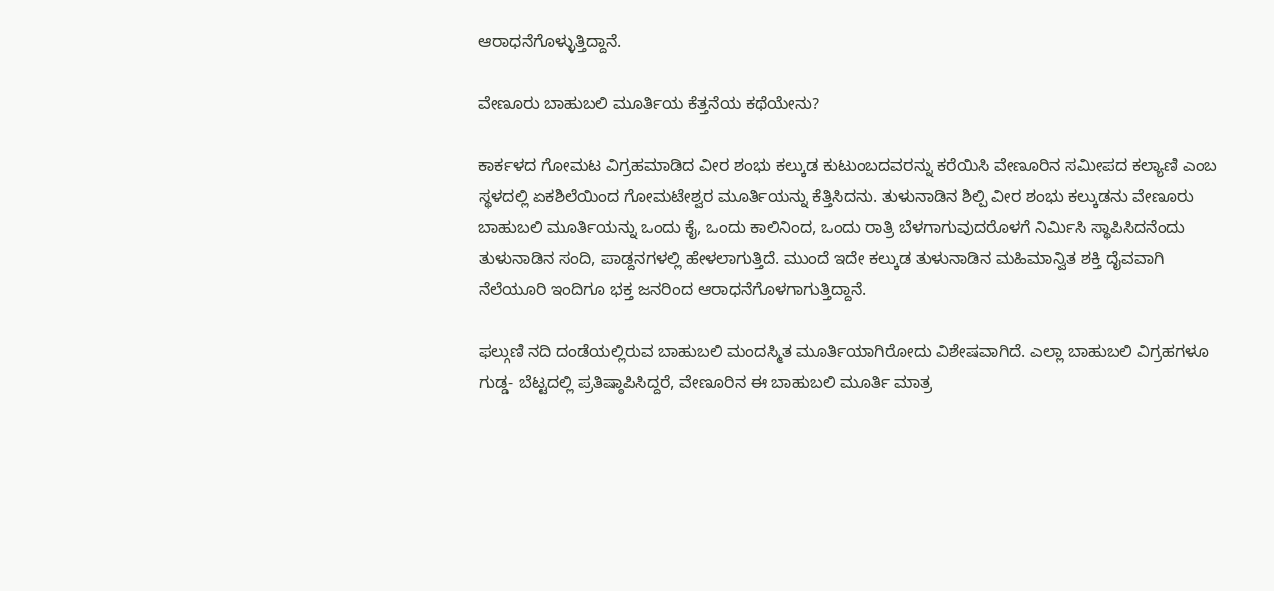ಆರಾಧನೆಗೊಳ್ಳುತ್ತಿದ್ದಾನೆ.

ವೇಣೂರು ಬಾಹುಬಲಿ ಮೂರ್ತಿಯ ಕೆತ್ತನೆಯ ಕಥೆಯೇನು?

ಕಾರ್ಕಳದ ಗೋಮಟ ವಿಗ್ರಹಮಾಡಿದ ವೀರ ಶಂಭು ಕಲ್ಕುಡ ಕುಟುಂಬದವರನ್ನು ಕರೆಯಿಸಿ ವೇಣೂರಿನ ಸಮೀಪದ ಕಲ್ಯಾಣಿ ಎಂಬ ಸ್ಥಳದಲ್ಲಿ ಏಕಶಿಲೆಯಿಂದ ಗೋಮಟೇಶ್ವರ ಮೂರ್ತಿಯನ್ನು ಕೆತ್ತಿಸಿದನು. ತುಳುನಾಡಿನ ಶಿಲ್ಪಿ ವೀರ ಶಂಭು ಕಲ್ಕುಡನು ವೇಣೂರು ಬಾಹುಬಲಿ ಮೂರ್ತಿಯನ್ನು ಒಂದು ಕೈ, ಒಂದು ಕಾಲಿನಿಂದ, ಒಂದು ರಾತ್ರಿ ಬೆಳಗಾಗುವುದರೊಳಗೆ ನಿರ್ಮಿಸಿ ಸ್ಥಾಪಿಸಿದನೆಂದು ತುಳುನಾಡಿನ ಸಂದಿ, ಪಾಡ್ದನಗಳಲ್ಲಿ ಹೇಳಲಾಗುತ್ತಿದೆ. ಮುಂದೆ ಇದೇ ಕಲ್ಕುಡ ತುಳುನಾಡಿನ ಮಹಿಮಾನ್ವಿತ ಶಕ್ತಿ ದೈವವಾಗಿ ನೆಲೆಯೂರಿ ಇಂದಿಗೂ ಭಕ್ತ ಜನರಿಂದ ಆರಾಧನೆಗೊಳಗಾಗುತ್ತಿದ್ದಾನೆ.

ಫಲ್ಗುಣಿ ನದಿ ದಂಡೆಯಲ್ಲಿರುವ ಬಾಹುಬಲಿ‌ ಮಂದಸ್ಮಿತ ಮೂರ್ತಿಯಾಗಿರೋದು ವಿಶೇಷವಾಗಿದೆ. ಎಲ್ಲಾ ಬಾಹುಬಲಿ ವಿಗ್ರಹಗಳೂ ಗುಡ್ಡ- ಬೆಟ್ಟದಲ್ಲಿ ಪ್ರತಿಷ್ಠಾಪಿಸಿದ್ದರೆ, ವೇಣೂರಿನ ಈ ಬಾಹುಬಲಿ ಮೂರ್ತಿ ಮಾತ್ರ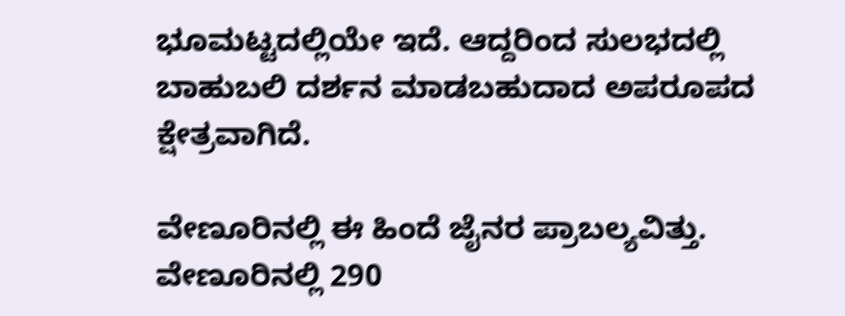ಭೂಮಟ್ಟದಲ್ಲಿಯೇ ಇದೆ. ಆದ್ದರಿಂದ ಸುಲಭದಲ್ಲಿ ಬಾಹುಬಲಿ ದರ್ಶನ ಮಾಡಬಹುದಾದ ಅಪರೂಪದ ಕ್ಷೇತ್ರವಾಗಿದೆ.

ವೇಣೂರಿನಲ್ಲಿ ಈ ಹಿಂದೆ ಜೈನರ ಪ್ರಾಬಲ್ಯವಿತ್ತು. ವೇಣೂರಿನಲ್ಲಿ 290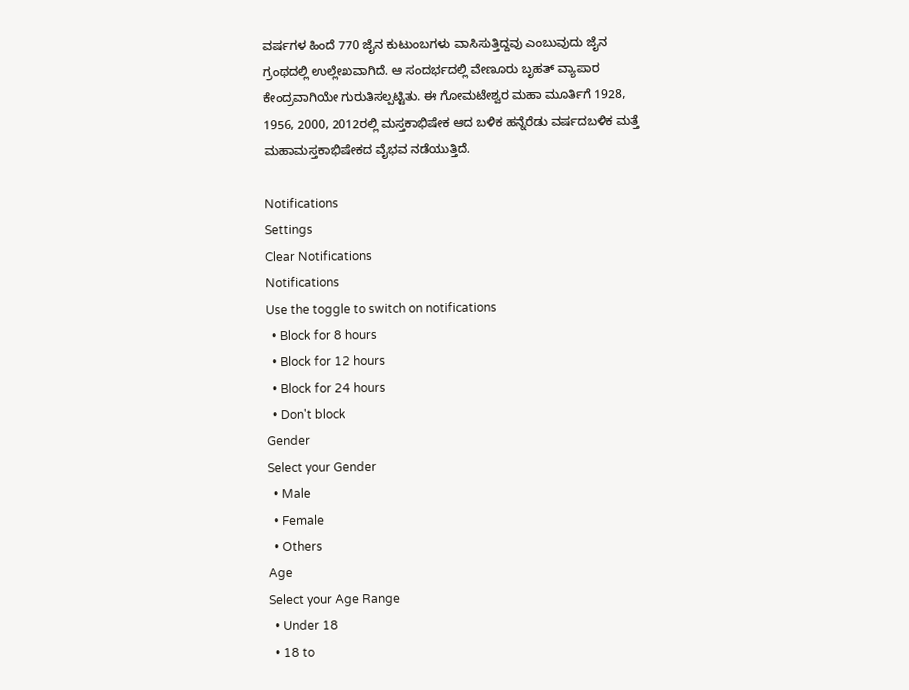ವರ್ಷಗಳ ಹಿಂದೆ 770 ಜೈನ ಕುಟುಂಬಗಳು ವಾಸಿಸುತ್ತಿದ್ದವು ಎಂಬುವುದು ಜೈನ ಗ್ರಂಥದಲ್ಲಿ ಉಲ್ಲೇಖವಾಗಿದೆ. ಆ ಸಂದರ್ಭದಲ್ಲಿ ವೇಣೂರು ಬೃಹತ್ ವ್ಯಾಪಾರ ಕೇಂದ್ರವಾಗಿಯೇ ಗುರುತಿಸಲ್ಪಟ್ಟಿತು. ಈ ಗೋಮಟೇಶ್ವರ ಮಹಾ ಮೂರ್ತಿಗೆ 1928, 1956, 2000, 2012ರಲ್ಲಿ ಮಸ್ತಕಾಭಿಷೇಕ ಆದ ಬಳಿಕ ಹನ್ನೆರೆಡು ವರ್ಷದ‌ಬಳಿಕ ಮತ್ತೆ ಮಹಾಮಸ್ತಕಾಭಿಷೇಕದ ವೈಭವ ನಡೆಯುತ್ತಿದೆ.

Notifications
Settings
Clear Notifications
Notifications
Use the toggle to switch on notifications
  • Block for 8 hours
  • Block for 12 hours
  • Block for 24 hours
  • Don't block
Gender
Select your Gender
  • Male
  • Female
  • Others
Age
Select your Age Range
  • Under 18
  • 18 to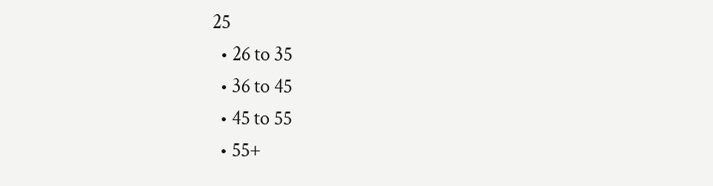25
  • 26 to 35
  • 36 to 45
  • 45 to 55
  • 55+